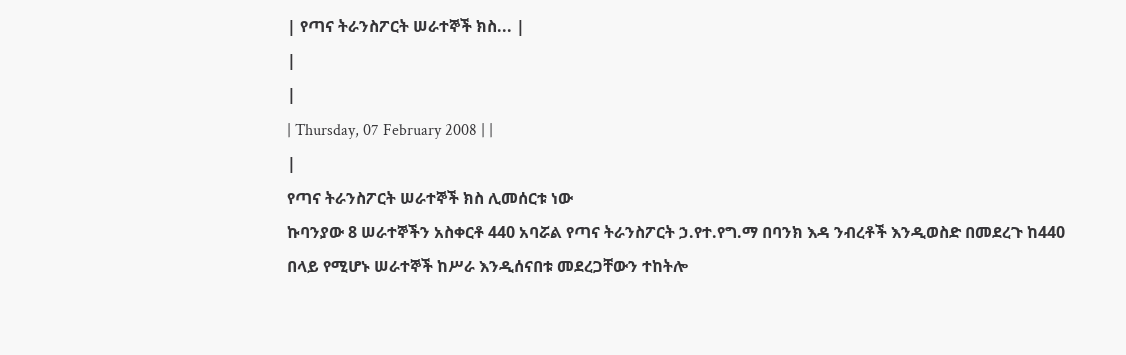| የጣና ትራንስፖርት ሠራተኞች ክስ... |
|
|
| Thursday, 07 February 2008 | |
|
የጣና ትራንስፖርት ሠራተኞች ክስ ሊመሰርቱ ነው
ኩባንያው 8 ሠራተኞችን አስቀርቶ 440 አባሯል የጣና ትራንስፖርት ኃ.የተ.የግ.ማ በባንክ እዳ ንብረቶች እንዲወስድ በመደረጉ ከ440 በላይ የሚሆኑ ሠራተኞች ከሥራ እንዲሰናበቱ መደረጋቸውን ተከትሎ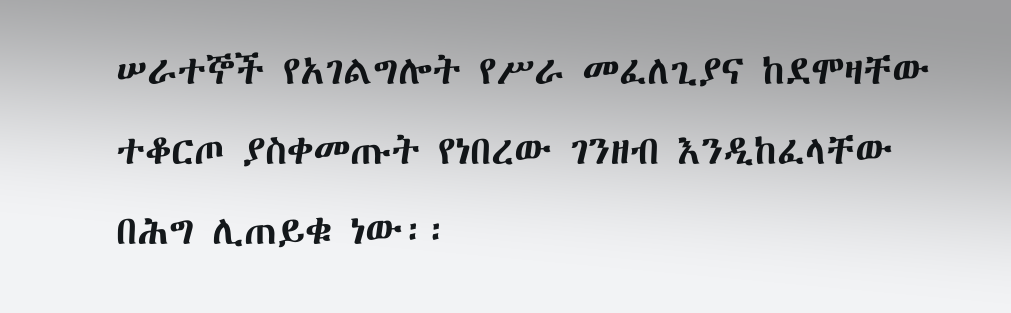ሠራተኞች የአገልግሎት የሥራ መፈለጊያና ከደሞዛቸው ተቆርጦ ያስቀመጡት የነበረው ገንዘብ እንዲከፈላቸው በሕግ ሊጠይቁ ነው፡፡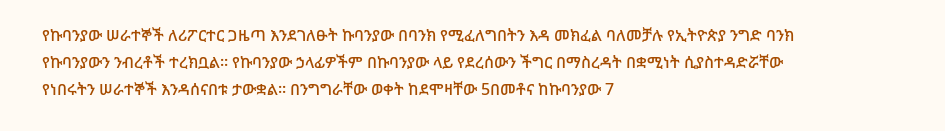የኩባንያው ሠራተኞች ለሪፖርተር ጋዜጣ እንደገለፁት ኩባንያው በባንክ የሚፈለግበትን እዳ መክፈል ባለመቻሉ የኢትዮጵያ ንግድ ባንክ የኩባንያውን ንብረቶች ተረክቧል፡፡ የኩባንያው ኃላፊዎችም በኩባንያው ላይ የደረሰውን ችግር በማስረዳት በቋሚነት ሲያስተዳድሯቸው የነበሩትን ሠራተኞች እንዳሰናበቱ ታውቋል፡፡ በንግግራቸው ወቀት ከደሞዛቸው 5በመቶና ከኩባንያው 7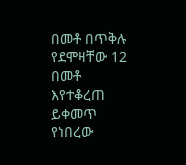በመቶ በጥቅሉ የደሞዛቸው 12 በመቶ እየተቆረጠ ይቀመጥ የነበረው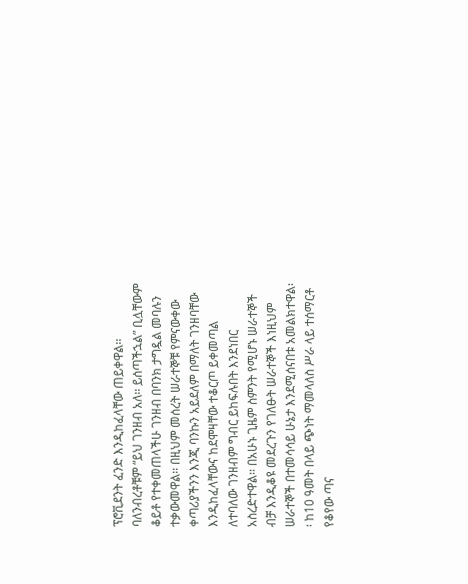ፕሮቪደንት ፈንድ እንዲከፈላቸው ጠይቀዋል፡፡ ባለንብረቶቹም “ይህ ገንዘብ አለ፡፡ ይሰጣችኋል” ቢሏቸውም ቆይቶ የተቀመጠላችሁ ገንዘብ በባንክ ታግዷል መባሉን ተቃውመዋል፡፡ በዚህም መሰረት ሠራተኞቹ የምናውቀው ቀጣሪያችንን እንጂ ባንኩን አይደለም በማለት ገንዘባቸው እንዲከፈላቸውና ከደሞዛቸው ተቆርጦ ይቀመጣል ለተባለው ገንዘብም ግብር ይከፍሉበት እንደነበር አስረድተዋል፡፡ በአሁኑ ጊዜም ስምንት የሚሆኑ ሠራተኞች ብቻ እንዲቆዩ መደረጉን የገለፁት ሠራተኞች እነዚህም ሠራተኞች በተመሳሳይ ሁኔታ እንደሚሰናበቱ አመልክተዋል፡፡ ከ10 ዓመት በላይ ጭነት ማመላለስ ሥራ ላይ ተሰማርቶ የቆየው ጣና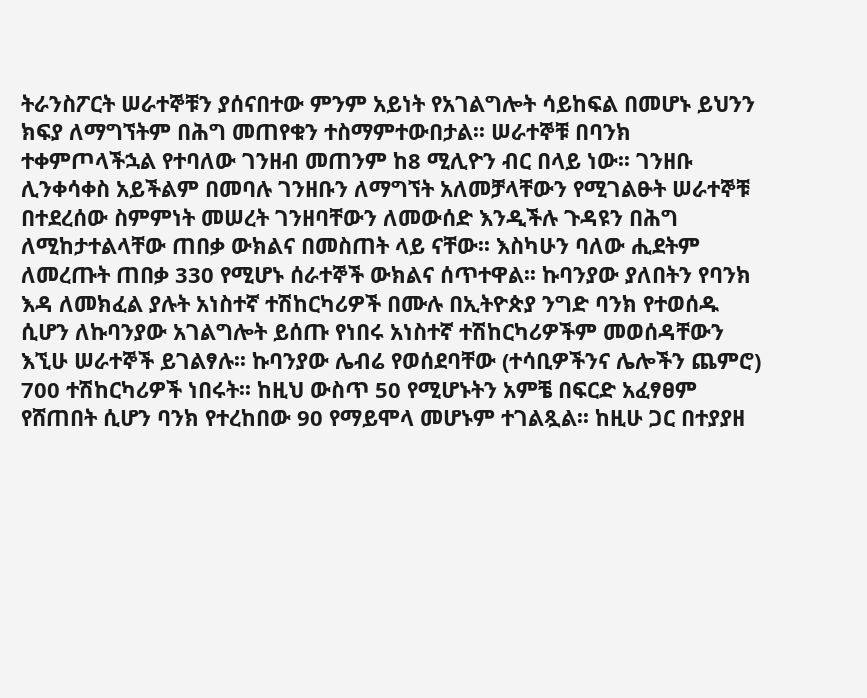ትራንስፖርት ሠራተኞቹን ያሰናበተው ምንም አይነት የአገልግሎት ሳይከፍል በመሆኑ ይህንን ክፍያ ለማግኘትም በሕግ መጠየቁን ተስማምተውበታል፡፡ ሠራተኞቹ በባንክ ተቀምጦላችኋል የተባለው ገንዘብ መጠንም ከ8 ሚሊዮን ብር በላይ ነው፡፡ ገንዘቡ ሊንቀሳቀስ አይችልም በመባሉ ገንዘቡን ለማግኘት አለመቻላቸውን የሚገልፁት ሠራተኞቹ በተደረሰው ስምምነት መሠረት ገንዘባቸውን ለመውሰድ እንዲችሉ ጉዳዩን በሕግ ለሚከታተልላቸው ጠበቃ ውክልና በመስጠት ላይ ናቸው፡፡ እስካሁን ባለው ሒደትም ለመረጡት ጠበቃ 330 የሚሆኑ ሰራተኞች ውክልና ሰጥተዋል፡፡ ኩባንያው ያለበትን የባንክ እዳ ለመክፈል ያሉት አነስተኛ ተሽከርካሪዎች በሙሉ በኢትዮጵያ ንግድ ባንክ የተወሰዱ ሲሆን ለኩባንያው አገልግሎት ይሰጡ የነበሩ አነስተኛ ተሽከርካሪዎችም መወሰዳቸውን እኚሁ ሠራተኞች ይገልፃሉ፡፡ ኩባንያው ሌብሬ የወሰደባቸው (ተሳቢዎችንና ሌሎችን ጨምሮ) 700 ተሽከርካሪዎች ነበሩት፡፡ ከዚህ ውስጥ 50 የሚሆኑትን አምቼ በፍርድ አፈፃፀም የሸጠበት ሲሆን ባንክ የተረከበው 90 የማይሞላ መሆኑም ተገልጿል፡፡ ከዚሁ ጋር በተያያዘ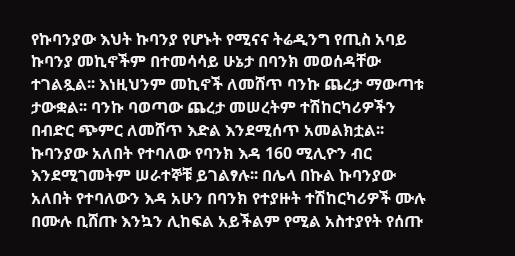የኩባንያው እህት ኩባንያ የሆኑት የሚናና ትሬዲንግ የጢስ አባይ ኩባንያ መኪኖችም በተመሳሳይ ሁኔታ በባንክ መወሰዳቸው ተገልጿል፡፡ እነዚህንም መኪኖች ለመሸጥ ባንኩ ጨረታ ማውጣቱ ታውቋል፡፡ ባንኩ ባወጣው ጨረታ መሠረትም ተሽከርካሪዎችን በብድር ጭምር ለመሸጥ እድል እንደሚሰጥ አመልክቷል፡፡ ኩባንያው አለበት የተባለው የባንክ እዳ 160 ሚሊዮን ብር እንደሚገመትም ሠራተኞቹ ይገልፃሉ፡፡ በሌላ በኩል ኩባንያው አለበት የተባለውን እዳ አሁን በባንክ የተያዙት ተሽከርካሪዎች ሙሉ በሙሉ ቢሸጡ እንኳን ሊከፍል አይችልም የሚል አስተያየት የሰጡ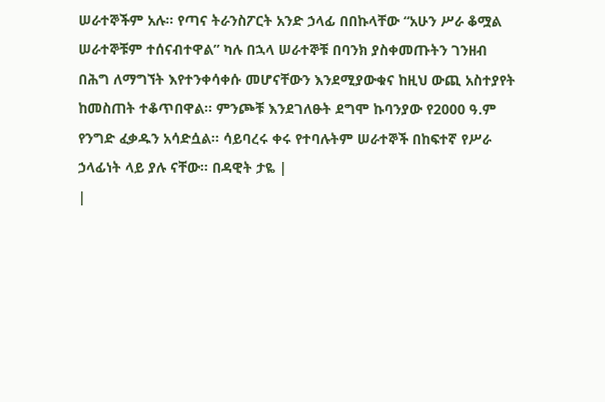ሠራተኞችም አሉ፡፡ የጣና ትራንስፖርት አንድ ኃላፊ በበኩላቸው “አሁን ሥራ ቆሟል ሠራተኞቹም ተሰናብተዋል” ካሉ በኋላ ሠራተኞቹ በባንክ ያስቀመጡትን ገንዘብ በሕግ ለማግኘት እየተንቀሳቀሱ መሆናቸውን እንደሚያውቁና ከዚህ ውጪ አስተያየት ከመስጠት ተቆጥበዋል፡፡ ምንጮቹ እንደገለፁት ደግሞ ኩባንያው የ2000 ዓ.ም የንግድ ፈቃዱን አሳድሷል፡፡ ሳይባረሩ ቀሩ የተባሉትም ሠራተኞች በከፍተኛ የሥራ ኃላፊነት ላይ ያሉ ናቸው፡፡ በዳዊት ታዬ |
|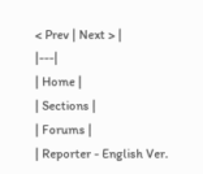< Prev | Next > |
|---|
| Home |
| Sections |
| Forums |
| Reporter - English Ver.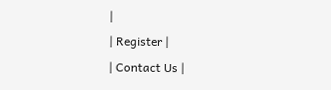|
| Register |
| Contact Us |